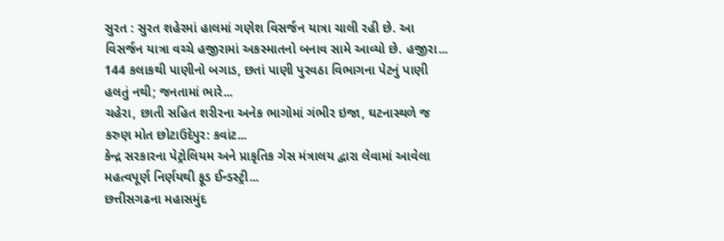સુરત : સુરત શહેરમાં હાલમાં ગણેશ વિસર્જન યાત્રા ચાલી રહી છે. આ વિસર્જન યાત્રા વચ્ચે હજીરામાં અકસ્માતનો બનાવ સામે આવ્યો છે. હજીરા...
144 કલાકથી પાણીનો બગાડ, છતાં પાણી પુરવઠા વિભાગના પેટનું પાણી હલતું નથી; જનતામાં ભારે...
ચહેરા, છાતી સહિત શરીરના અનેક ભાગોમાં ગંભીર ઇજા, ઘટનાસ્થળે જ કરુણ મોત છોટાઉદેપુર: કવાંટ...
કેન્દ્ર સરકારના પેટ્રોલિયમ અને પ્રાકૃતિક ગેસ મંત્રાલય દ્વારા લેવામાં આવેલા મહત્વપૂર્ણ નિર્ણયથી ફૂડ ઈન્ડસ્ટ્રી...
છત્તીસગઢના મહાસમુંદ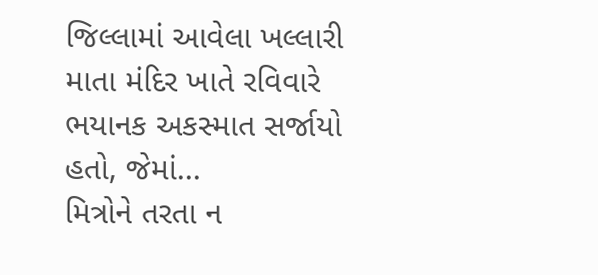જિલ્લામાં આવેલા ખલ્લારી માતા મંદિર ખાતે રવિવારે ભયાનક અકસ્માત સર્જાયો હતો, જેમાં...
મિત્રોને તરતા ન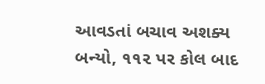આવડતાં બચાવ અશક્ય બન્યો, ૧૧૨ પર કોલ બાદ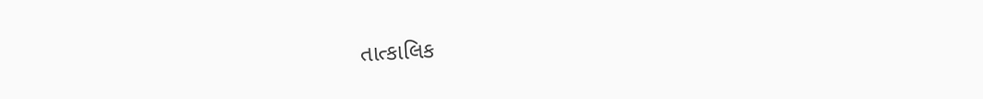તાત્કાલિક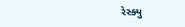રેસ્ક્યુ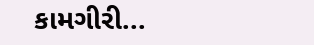કામગીરી...